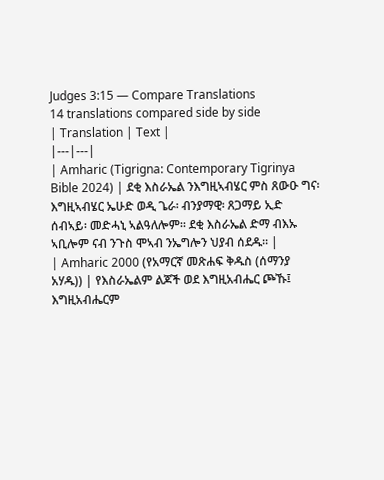Judges 3:15 — Compare Translations
14 translations compared side by side
| Translation | Text |
|---|---|
| Amharic (Tigrigna: Contemporary Tigrinya Bible 2024) | ደቂ እስራኤል ንእግዚኣብሄር ምስ ጸውዑ ግና፡ እግዚኣብሄር ኤሁድ ወዲ ጌራ፡ ብንያማዊ፡ ጸጋማይ ኢድ ሰብኣይ፡ መድሓኒ ኣልዓለሎም። ደቂ እስራኤል ድማ ብእኡ ኣቢሎም ናብ ንጉስ ሞኣብ ንኤግሎን ህያብ ሰደዱ። |
| Amharic 2000 (የአማርኛ መጽሐፍ ቅዱስ (ሰማንያ አሃዱ)) | የእስራኤልም ልጆች ወደ እግዚአብሔር ጮኹ፤ እግዚአብሔርም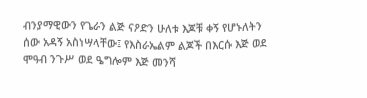ብንያማዊውን የጌራን ልጅ ናዖድን ሁለቱ እጆቹ ቀኝ የሆኑለትን ሰው አዳኝ አስነሣላቸው፤ የእስራኤልም ልጆች በእርሱ እጅ ወደ ሞዓብ ንጉሥ ወደ ዔግሎም እጅ መንሻ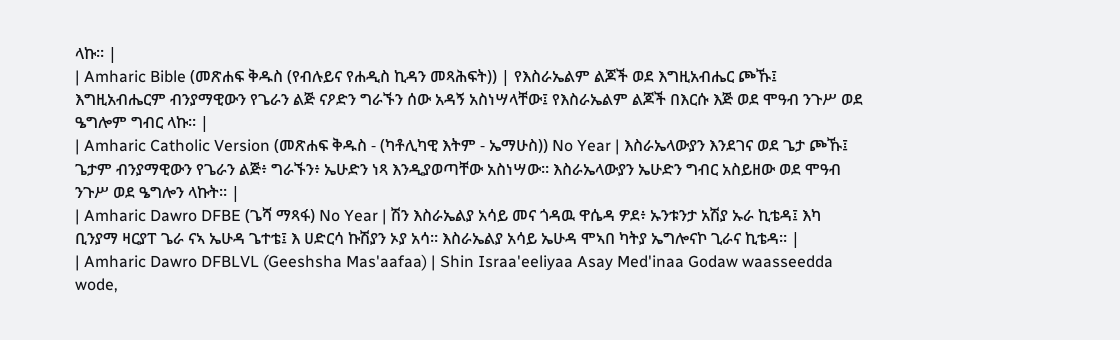ላኩ። |
| Amharic Bible (መጽሐፍ ቅዱስ (የብሉይና የሐዲስ ኪዳን መጻሕፍት)) | የእስራኤልም ልጆች ወደ እግዚአብሔር ጮኹ፤ እግዚአብሔርም ብንያማዊውን የጌራን ልጅ ናዖድን ግራኙን ሰው አዳኝ አስነሣላቸው፤ የእስራኤልም ልጆች በእርሱ እጅ ወደ ሞዓብ ንጉሥ ወደ ዔግሎም ግብር ላኩ። |
| Amharic Catholic Version (መጽሐፍ ቅዱስ - (ካቶሊካዊ እትም - ኤማሁስ)) No Year | እስራኤላውያን እንደገና ወደ ጌታ ጮኹ፤ ጌታም ብንያማዊውን የጌራን ልጅ፥ ግራኙን፥ ኤሁድን ነጻ እንዲያወጣቸው አስነሣው። እስራኤላውያን ኤሁድን ግብር አስይዘው ወደ ሞዓብ ንጉሥ ወደ ዔግሎን ላኩት። |
| Amharic Dawro DFBE (ጌሻ ማጻፋ) No Year | ሽን እስራኤልያ አሳይ መና ጎዳዉ ዋሴዳ ዎደ፥ ኡንቱንታ አሽያ ኡራ ኪቴዳ፤ እካ ቢንያማ ዛርያፐ ጌራ ናኣ ኤሁዳ ጌተቴ፤ እ ሀድርሳ ኩሽያን ኦያ አሳ። እስራኤልያ አሳይ ኤሁዳ ሞኣበ ካትያ ኤግሎናኮ ጊራና ኪቴዳ። |
| Amharic Dawro DFBLVL (Geeshsha Mas'aafaa) | Shin Israa'eeliyaa Asay Med'inaa Godaw waasseedda wode,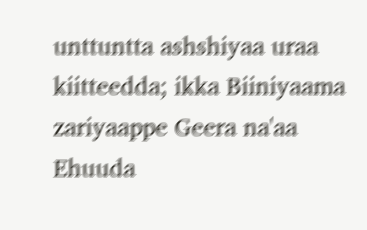unttuntta ashshiyaa uraa kiitteedda; ikka Biiniyaama zariyaappe Geera na'aa Ehuuda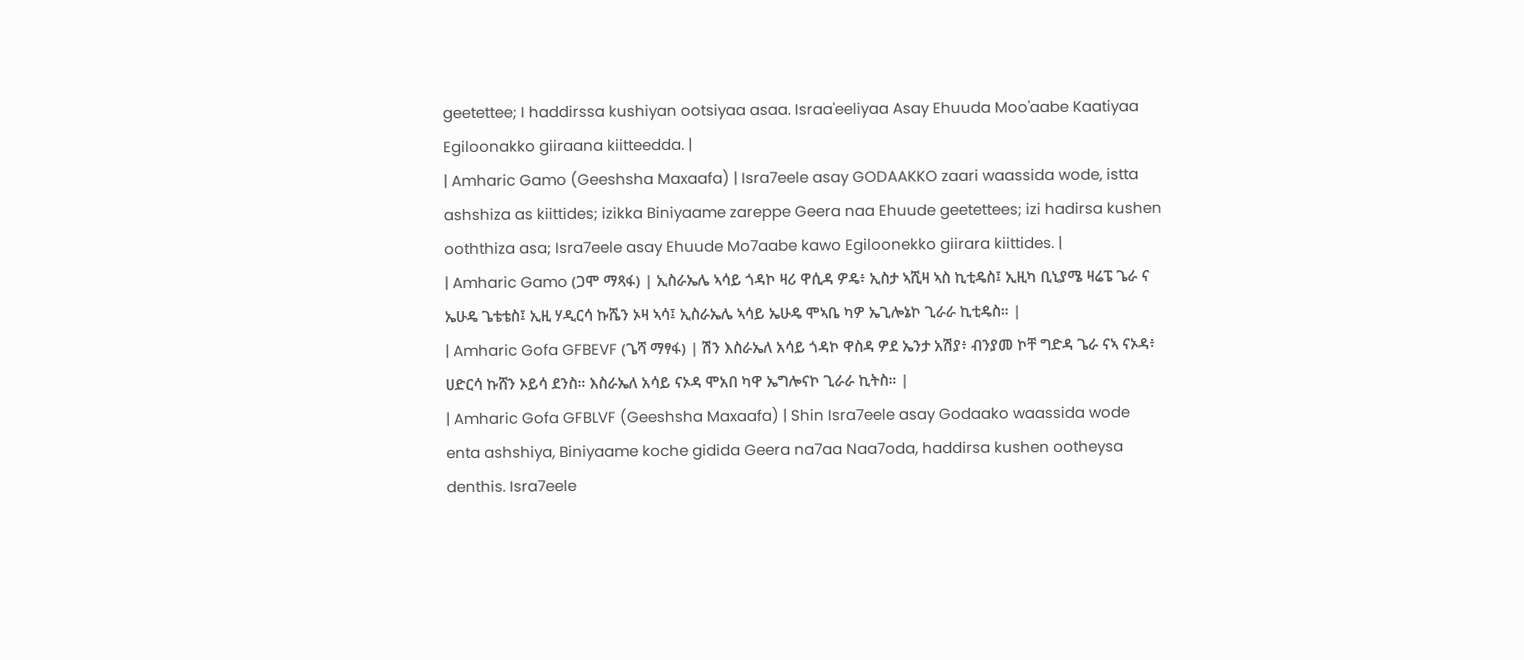geetettee; I haddirssa kushiyan ootsiyaa asaa. Israa'eeliyaa Asay Ehuuda Moo'aabe Kaatiyaa Egiloonakko giiraana kiitteedda. |
| Amharic Gamo (Geeshsha Maxaafa) | Isra7eele asay GODAAKKO zaari waassida wode, istta ashshiza as kiittides; izikka Biniyaame zareppe Geera naa Ehuude geetettees; izi hadirsa kushen ooththiza asa; Isra7eele asay Ehuude Mo7aabe kawo Egiloonekko giirara kiittides. |
| Amharic Gamo (ጋሞ ማጻፋ) | ኢስራኤሌ ኣሳይ ጎዳኮ ዛሪ ዋሲዳ ዎዴ፥ ኢስታ ኣሺዛ ኣስ ኪቲዴስ፤ ኢዚካ ቢኒያሜ ዛሬፔ ጌራ ና ኤሁዴ ጌቴቴስ፤ ኢዚ ሃዲርሳ ኩሼን ኦዛ ኣሳ፤ ኢስራኤሌ ኣሳይ ኤሁዴ ሞኣቤ ካዎ ኤጊሎኔኮ ጊራራ ኪቲዴስ። |
| Amharic Gofa GFBEVF (ጌሻ ማፃፋ) | ሽን እስራኤለ አሳይ ጎዳኮ ዋስዳ ዎደ ኤንታ አሽያ፥ ብንያመ ኮቸ ግድዳ ጌራ ናኣ ናኦዳ፥ ሀድርሳ ኩሸን ኦይሳ ደንስ። እስራኤለ አሳይ ናኦዳ ሞአበ ካዋ ኤግሎናኮ ጊራራ ኪትስ። |
| Amharic Gofa GFBLVF (Geeshsha Maxaafa) | Shin Isra7eele asay Godaako waassida wode enta ashshiya, Biniyaame koche gidida Geera na7aa Naa7oda, haddirsa kushen ootheysa denthis. Isra7eele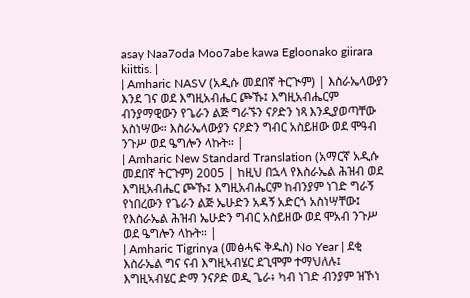asay Naa7oda Moo7abe kawa Egloonako giirara kiittis. |
| Amharic NASV (አዲሱ መደበኛ ትርጒም) | እስራኤላውያን እንደ ገና ወደ እግዚአብሔር ጮኹ፤ እግዚአብሔርም ብንያማዊውን የጌራን ልጅ ግራኙን ናዖድን ነጻ እንዲያወጣቸው አስነሣው። እስራኤላውያን ናዖድን ግብር አስይዘው ወደ ሞዓብ ንጉሥ ወደ ዔግሎን ላኩት። |
| Amharic New Standard Translation (አማርኛ አዲሱ መደበኛ ትርጉም) 2005 | ከዚህ በኋላ የእስራኤል ሕዝብ ወደ እግዚአብሔር ጮኹ፤ እግዚአብሔርም ከብንያም ነገድ ግራኝ የነበረውን የጌራን ልጅ ኤሁድን አዳኝ አድርጎ አስነሣቸው፤ የእስራኤል ሕዝብ ኤሁድን ግብር አስይዘው ወደ ሞአብ ንጉሥ ወደ ዔግሎን ላኩት። |
| Amharic Tigrinya (መፅሓፍ ቅዱስ) No Year | ደቂ እስራኤል ግና ናብ እግዚኣብሄር ደጊሞም ተማህለሉ፤ እግዚኣብሄር ድማ ንናዖድ ወዲ ጌራ፥ ካብ ነገድ ብንያም ዝኾነ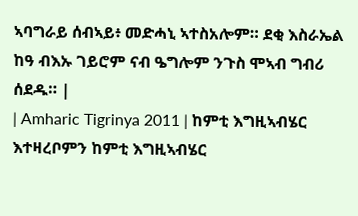ኣባግራይ ሰብኣይ፥ መድሓኒ ኣተስአሎም። ደቂ እስራኤል ከዓ ብእኡ ገይሮም ናብ ዔግሎም ንጉስ ሞኣብ ግብሪ ሰደዱ። |
| Amharic Tigrinya 2011 | ከምቲ እግዚኣብሄር እተዛረቦምን ከምቲ እግዚኣብሄር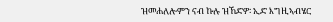ዝመሐለሎምን ናብ ኩሉ ዝኸድዎ፡ ኢድ እግዚኣብሄር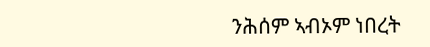ንሕሰም ኣብኦም ነበረት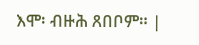እሞ፡ ብዙሕ ጸበቦም። |